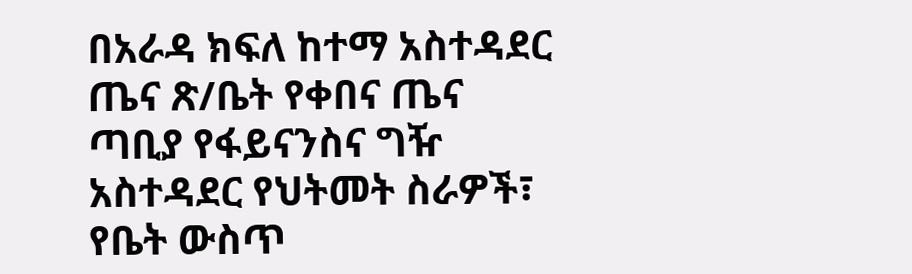በአራዳ ክፍለ ከተማ አስተዳደር ጤና ጽ/ቤት የቀበና ጤና ጣቢያ የፋይናንስና ግዥ አስተዳደር የህትመት ስራዎች፣ የቤት ውስጥ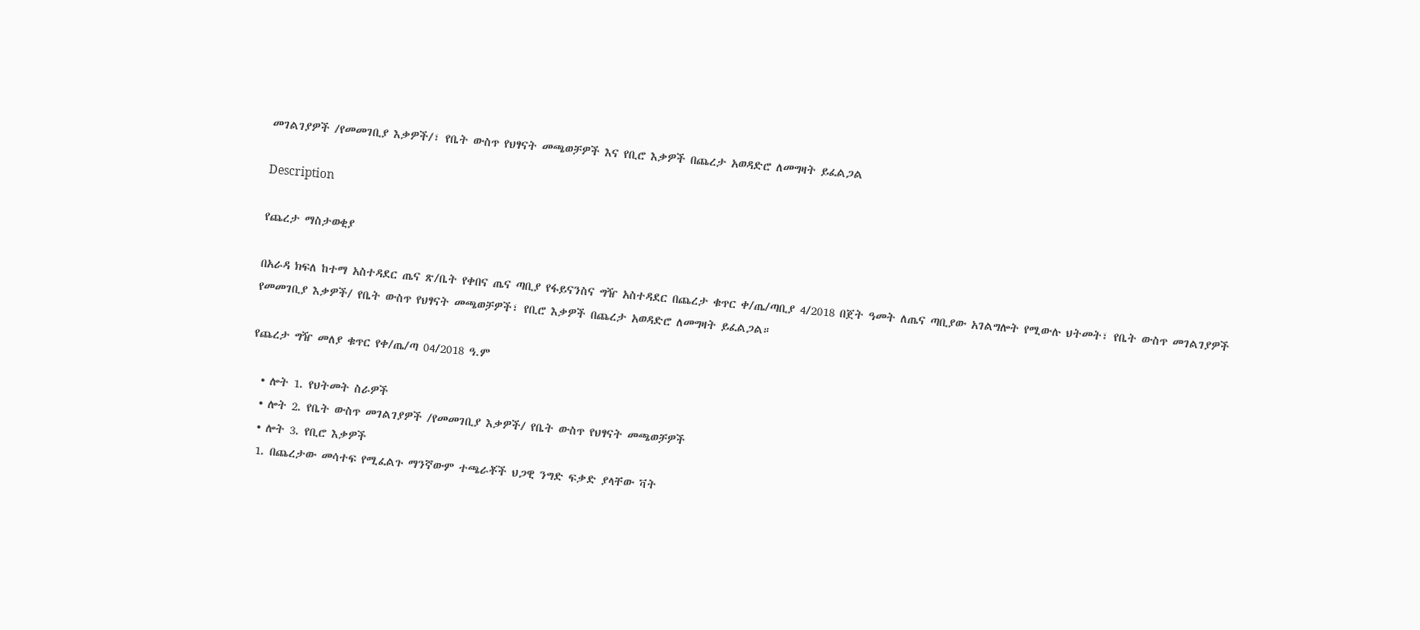መገልገያዎች /የመመገቢያ እቃዎች/፣ የቤት ውስጥ የህፃናት መጫወቻዎች እና የቢሮ እቃዎች በጨረታ አወዳድሮ ለመግዛት ይፈልጋል

Description

የጨረታ ማስታወቂያ

በአራዳ ክፍለ ከተማ አስተዳደር ጤና ጽ/ቤት የቀበና ጤና ጣቢያ የፋይናንስና ግዥ አስተዳደር በጨረታ ቁጥር ቀ/ጤ/ጣቢያ 4/2018 በጀት ዓመት ለጤና ጣቢያው አገልግሎት የሚውሉ ህትመት፣ የቤት ውስጥ መገልገያዎች የመመገቢያ እቃዎች/ የቤት ውስጥ የህፃናት መጫወቻዎች፣ የቢሮ እቃዎች በጨረታ አወዳድሮ ለመግዛት ይፈልጋል።

የጨረታ ግዥ መለያ ቁጥር የቀ/ጤ/ጣ 04/2018 ዓ.ም

  • ሎት 1. የህትመት ስራዎች
  • ሎት 2. የቤት ውስጥ መገልገያዎች /የመመገቢያ እቃዎች/ የቤት ውስጥ የህፃናት መጫወቻዎች
  • ሎት 3. የቢሮ እቃዎች
  1. በጨረታው መሳተፍ የሚፈልጉ ማንኛውም ተጫራቾች ህጋዊ ንግድ ፍቃድ ያላቸው ቫት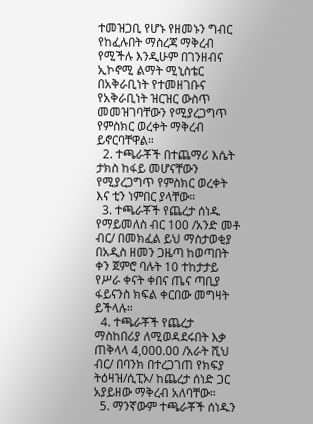ተመዝጋቢ የሆኑ የዘመኑን ግብር የከፈሉበት ማስረጃ ማቅረብ የሚችሉ እንዲሁም በገንዘብና ኢኮኖሚ ልማት ሚኒስቴር በአቅራቢነት የተመዘገቡና የአቅራቢነት ዝርዝር ውስጥ መመዝገባቸውን የሚያረጋግጥ የምስክር ወረቀት ማቅረብ ይኖርባቸዋል።
  2. ተጫራቾች በተጨማሪ እሴት ታክስ ከፋይ መሆናቸውን የሚያረጋግጥ የምስክር ወረቀት እና ቲን ነምበር ያላቸው።
  3. ተጫራቾች የጨረታ ሰነዱ የማይመለስ ብር 100 /አንድ መቶ ብር/ በመክፈል ይህ ማስታወቂያ በአዲስ ዘመን ጋዜጣ ከወጣበት ቀን ጀምሮ ባሉት 10 ተከታታይ የሥራ ቀናት ቀበና ጤና ጣቢያ ፋይናንስ ክፍል ቀርበው መግዛት ይችላሉ።
  4. ተጫራቾች የጨረታ ማስከበሪያ ለሚወዳደሩበት እቃ ጠቅላላ 4,000.00 /አራት ሺህ ብር/ በባንክ በተረጋገጠ የክፍያ ትዕዛዝ/ሲፒኦ/ ከጨረታ ሰነድ ጋር አያይዘው ማቅረብ አለባቸው።
  5. ማንኛውም ተጫራቾች ሰነዱን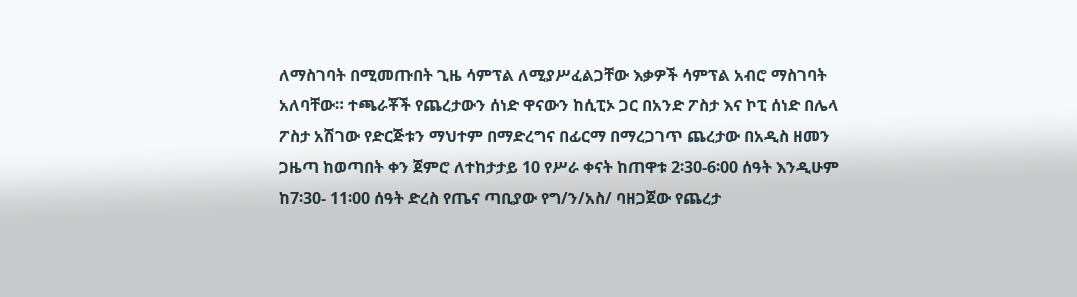ለማስገባት በሚመጡበት ጊዜ ሳምፕል ለሚያሥፈልጋቸው እቃዎች ሳምፕል አብሮ ማስገባት አለባቸው። ተጫራቾች የጨረታውን ሰነድ ዋናውን ከሲፒኦ ጋር በአንድ ፖስታ እና ኮፒ ሰነድ በሌላ ፖስታ አሽገው የድርጅቱን ማህተም በማድረግና በፊርማ በማረጋገጥ ጨረታው በአዲስ ዘመን ጋዜጣ ከወጣበት ቀን ጀምሮ ለተከታታይ 10 የሥራ ቀናት ከጠዋቱ 2፡30-6፡00 ሰዓት እንዲሁም ከ7፡30- 11፡00 ሰዓት ድረስ የጤና ጣቢያው የግ/ን/አስ/ ባዘጋጀው የጨረታ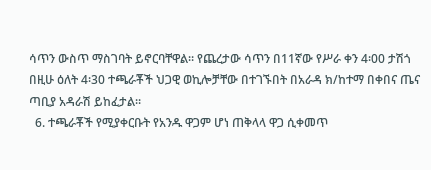ሳጥን ውስጥ ማስገባት ይኖርባቸዋል። የጨረታው ሳጥን በ11ኛው የሥራ ቀን 4፡00 ታሽጎ በዚሁ ዕለት 4፡30 ተጫራቾች ህጋዊ ወኪሎቻቸው በተገኙበት በአራዳ ክ/ከተማ በቀበና ጤና ጣቢያ አዳራሽ ይከፈታል።
  6. ተጫራቾች የሚያቀርቡት የአንዱ ዋጋም ሆነ ጠቅላላ ዋጋ ሲቀመጥ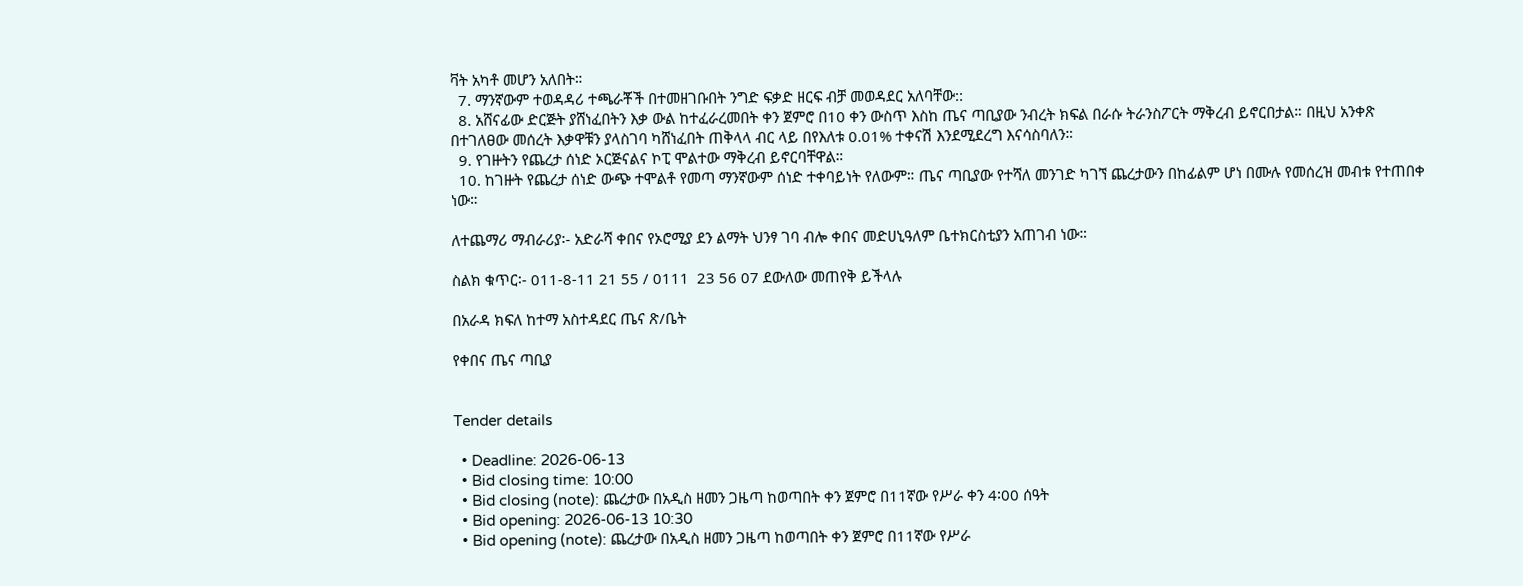ቫት አካቶ መሆን አለበት።
  7. ማንኛውም ተወዳዳሪ ተጫራቾች በተመዘገቡበት ንግድ ፍቃድ ዘርፍ ብቻ መወዳደር አለባቸው::
  8. አሸናፊው ድርጅት ያሸነፈበትን እቃ ውል ከተፈራረመበት ቀን ጀምሮ በ10 ቀን ውስጥ እስከ ጤና ጣቢያው ንብረት ክፍል በራሱ ትራንስፖርት ማቅረብ ይኖርበታል። በዚህ አንቀጽ በተገለፀው መሰረት እቃዋቹን ያላስገባ ካሸነፈበት ጠቅላላ ብር ላይ በየእለቱ 0.01% ተቀናሽ እንደሚደረግ እናሳስባለን።
  9. የገዙትን የጨረታ ሰነድ ኦርጅናልና ኮፒ ሞልተው ማቅረብ ይኖርባቸዋል።
  10. ከገዙት የጨረታ ሰነድ ውጭ ተሞልቶ የመጣ ማንኛውም ሰነድ ተቀባይነት የለውም። ጤና ጣቢያው የተሻለ መንገድ ካገኘ ጨረታውን በከፊልም ሆነ በሙሉ የመሰረዝ መብቱ የተጠበቀ ነው።

ለተጨማሪ ማብራሪያ፡- አድራሻ ቀበና የኦሮሚያ ደን ልማት ህንፃ ገባ ብሎ ቀበና መድሀኒዓለም ቤተክርስቲያን አጠገብ ነው።

ስልክ ቁጥር፡- 011-8-11 21 55 / 0111  23 56 07 ደውለው መጠየቅ ይችላሉ

በአራዳ ክፍለ ከተማ አስተዳደር ጤና ጽ/ቤት

የቀበና ጤና ጣቢያ


Tender details

  • Deadline: 2026-06-13
  • Bid closing time: 10:00
  • Bid closing (note): ጨረታው በአዲስ ዘመን ጋዜጣ ከወጣበት ቀን ጀምሮ በ11ኛው የሥራ ቀን 4፡00 ሰዓት
  • Bid opening: 2026-06-13 10:30
  • Bid opening (note): ጨረታው በአዲስ ዘመን ጋዜጣ ከወጣበት ቀን ጀምሮ በ11ኛው የሥራ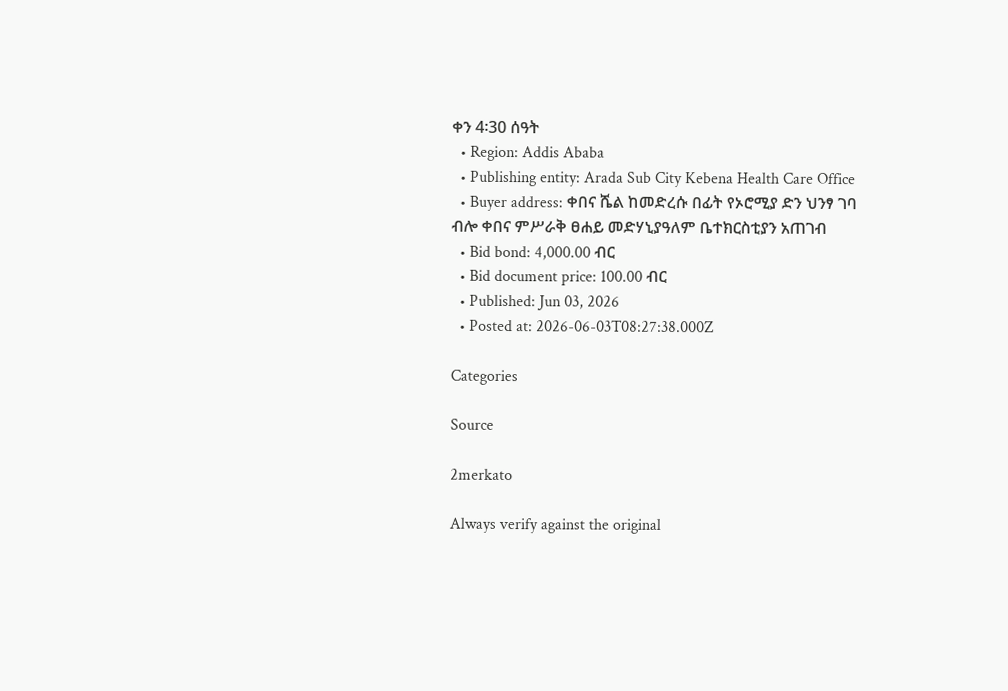ቀን 4፡30 ሰዓት
  • Region: Addis Ababa
  • Publishing entity: Arada Sub City Kebena Health Care Office
  • Buyer address: ቀበና ሼል ከመድረሱ በፊት የኦሮሚያ ድን ህንፃ ገባ ብሎ ቀበና ምሥራቅ ፀሐይ መድሃኒያዓለም ቤተክርስቲያን አጠገብ
  • Bid bond: 4,000.00 ብር
  • Bid document price: 100.00 ብር
  • Published: Jun 03, 2026
  • Posted at: 2026-06-03T08:27:38.000Z

Categories

Source

2merkato

Always verify against the original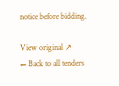notice before bidding.

View original ↗
← Back to all tenders